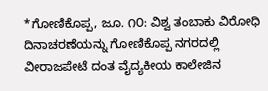*ಗೋಣಿಕೊಪ್ಪ, ಜೂ. ೧೦: ವಿಶ್ವ ತಂಬಾಕು ವಿರೋಧಿ ದಿನಾಚರಣೆಯನ್ನು ಗೋಣಿಕೊಪ್ಪ ನಗರದಲ್ಲಿ ವೀರಾಜಪೇಟೆ ದಂತ ವೈದ್ಯಕೀಯ ಕಾಲೇಜಿನ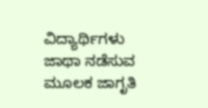ವಿದ್ಯಾರ್ಥಿಗಳು ಜಾಥಾ ನಡೆಸುವ ಮೂಲಕ ಜಾಗೃತಿ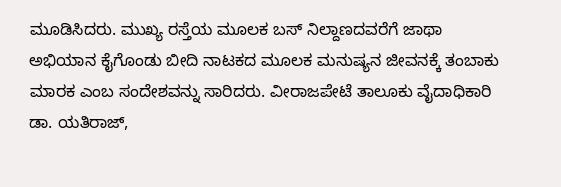ಮೂಡಿಸಿದರು. ಮುಖ್ಯ ರಸ್ತೆಯ ಮೂಲಕ ಬಸ್ ನಿಲ್ದಾಣದವರೆಗೆ ಜಾಥಾ ಅಭಿಯಾನ ಕೈಗೊಂಡು ಬೀದಿ ನಾಟಕದ ಮೂಲಕ ಮನುಷ್ಯನ ಜೀವನಕ್ಕೆ ತಂಬಾಕು ಮಾರಕ ಎಂಬ ಸಂದೇಶವನ್ನು ಸಾರಿದರು. ವೀರಾಜಪೇಟೆ ತಾಲೂಕು ವೈದಾಧಿಕಾರಿ ಡಾ. ಯತಿರಾಜ್,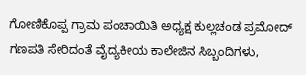ಗೋಣಿಕೊಪ್ಪ ಗ್ರಾಮ ಪಂಚಾಯಿತಿ ಅಧ್ಯಕ್ಷ ಕುಲ್ಲಚಂಡ ಪ್ರಮೋದ್ ಗಣಪತಿ ಸೇರಿದಂತೆ ವೈದ್ಯಕೀಯ ಕಾಲೇಜಿನ ಸಿಬ್ಬಂದಿಗಳು,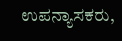ಉಪನ್ಯಾಸಕರು,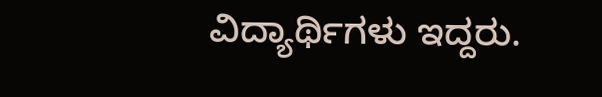ವಿದ್ಯಾರ್ಥಿಗಳು ಇದ್ದರು.